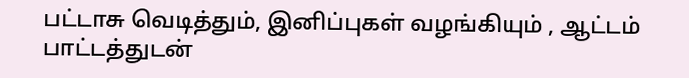பட்டாசு வெடித்தும், இனிப்புகள் வழங்கியும் , ஆட்டம் பாட்டத்துடன்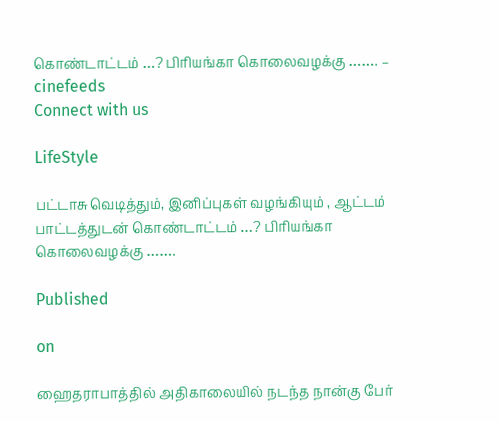கொண்டாட்டம் …? பிரியங்கா கொலைவழக்கு ……. – cinefeeds
Connect with us

LifeStyle

பட்டாசு வெடித்தும், இனிப்புகள் வழங்கியும் , ஆட்டம் பாட்டத்துடன் கொண்டாட்டம் …? பிரியங்கா கொலைவழக்கு …….

Published

on

ஹைதராபாத்தில் அதிகாலையில் நடந்த நான்கு பேர்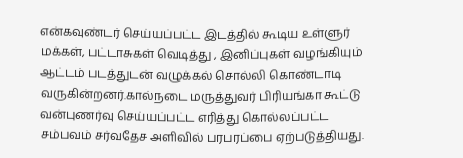என்கவுண்டர் செய்யப்பட்ட இடத்தில் கூடிய உள்ளுர் மக்கள், பட்டாசுகள் வெடித்து , இனிப்புகள் வழங்கியும் ஆட்டம் படத்துடன் வழுக்கல் சொல்லி கொண்டாடி வருகின்றனர்.கால்நடை மருத்துவர் பிரியங்கா கூட்டு வன்புணர்வு செய்யப்பட்ட எரித்து கொல்லப்பட்ட சம்பவம் சர்வதேச அளிவில் பரபரப்பை ஏற்படுத்தியது.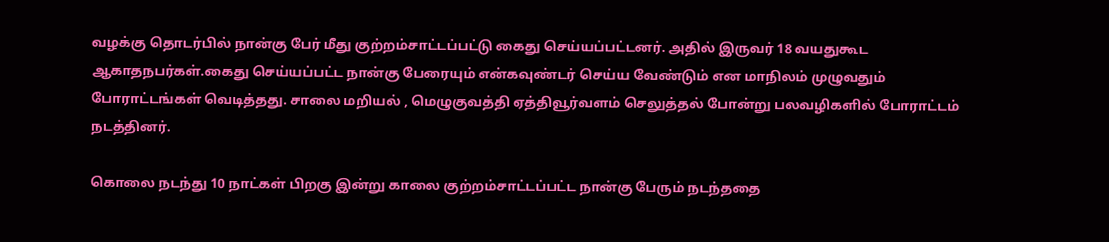வழக்கு தொடர்பில் நான்கு பேர் மீது குற்றம்சாட்டப்பட்டு கைது செய்யப்பட்டனர். அதில் இருவர் 18 வயதுகூட ஆகாதநபர்கள்.கைது செய்யப்பட்ட நான்கு பேரையும் என்கவுண்டர் செய்ய வேண்டும் என மாநிலம் முழுவதும் போராட்டங்கள் வெடித்தது. சாலை மறியல் , மெழுகுவத்தி ஏத்திவூர்வளம் செலுத்தல் போன்று பலவழிகளில் போராட்டம் நடத்தினர்.

கொலை நடந்து 10 நாட்கள் பிறகு இன்று காலை குற்றம்சாட்டப்பட்ட நான்கு பேரும் நடந்ததை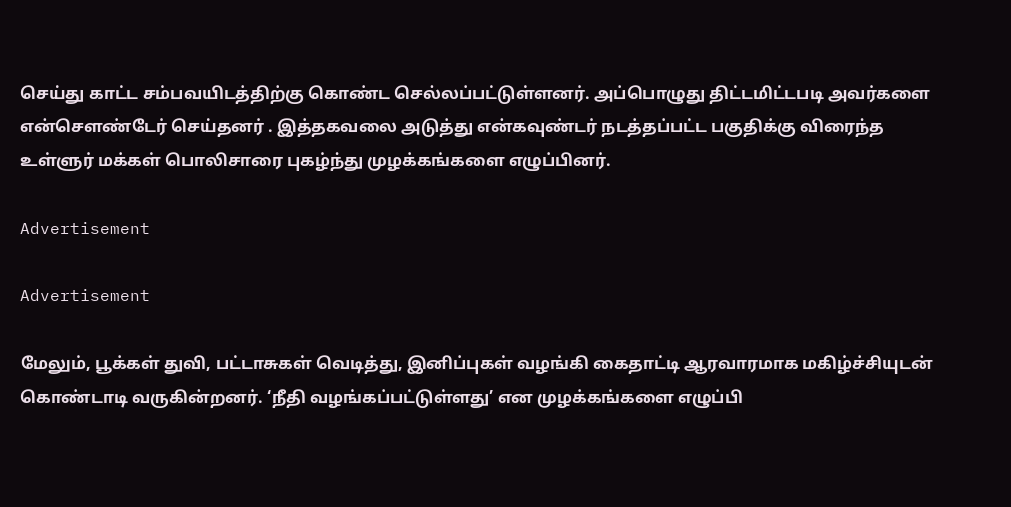செய்து காட்ட சம்பவயிடத்திற்கு கொண்ட செல்லப்பட்டுள்ளனர். அப்பொழுது திட்டமிட்டபடி அவர்களை என்சௌண்டேர் செய்தனர் . இத்தகவலை அடுத்து என்கவுண்டர் நடத்தப்பட்ட பகுதிக்கு விரைந்த உள்ளுர் மக்கள் பொலிசாரை புகழ்ந்து முழக்கங்களை எழுப்பினர்.

Advertisement

Advertisement

மேலும், பூக்கள் துவி, பட்டாசுகள் வெடித்து, இனிப்புகள் வழங்கி கைதாட்டி ஆரவாரமாக மகிழ்ச்சியுடன் கொண்டாடி வருகின்றனர். ‘நீதி வழங்கப்பட்டுள்ளது’ என முழக்கங்களை எழுப்பி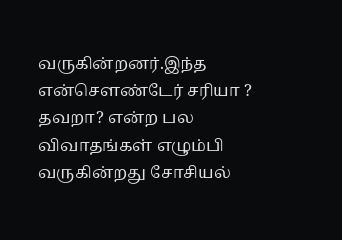வருகின்றனர்.இந்த என்சௌண்டேர் சரியா ? தவறா? என்ற பல விவாதங்கள் எழும்பி வருகின்றது சோசியல்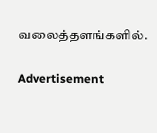வலைத்தளங்களில்.

Advertisement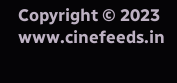Copyright © 2023 www.cinefeeds.in